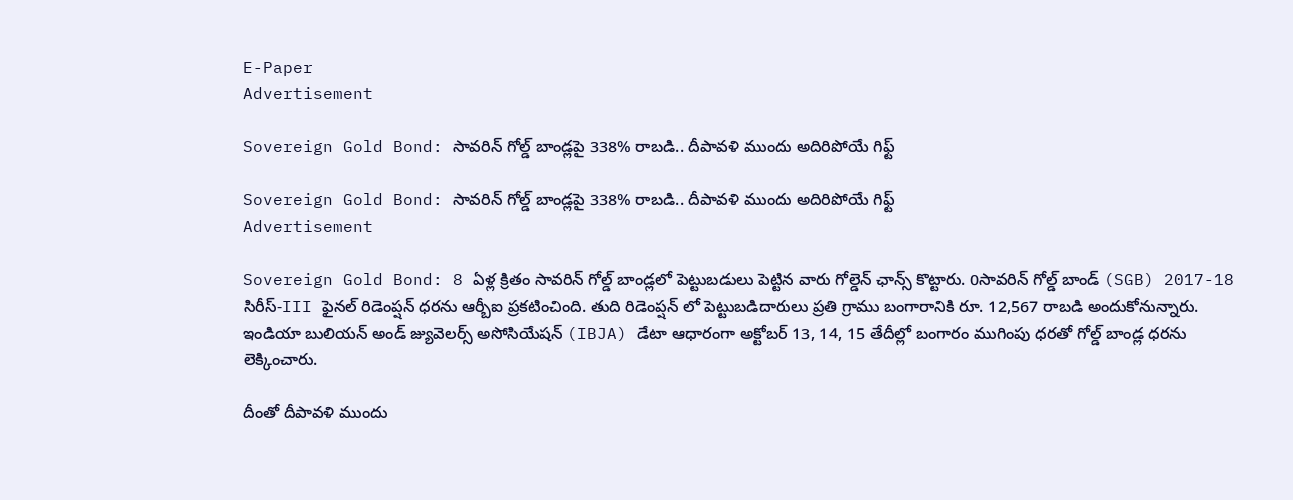E-Paper
Advertisement

Sovereign Gold Bond: సావరిన్ గోల్డ్ బాండ్లపై 338% రాబడి.. దీపావళి ముందు అదిరిపోయే గిఫ్ట్

Sovereign Gold Bond: సావరిన్ గోల్డ్ బాండ్లపై 338% రాబడి.. దీపావళి ముందు అదిరిపోయే గిఫ్ట్
Advertisement

Sovereign Gold Bond: 8 ఏళ్ల క్రితం సావరిన్ గోల్డ్ బాండ్లలో పెట్టుబడులు పెట్టిన వారు గోల్డెన్ ఛాన్స్ కొట్టారు. 0సావరిన్ గోల్డ్ బాండ్ (SGB) 2017-18 సిరీస్-III ఫైనల్ రిడెంప్షన్ ధరను ఆర్బీఐ ప్రకటించింది. తుది రిడెంప్షన్ లో పెట్టుబడిదారులు ప్రతి గ్రాము బంగారానికి రూ. 12,567 రాబడి అందుకోనున్నారు. ఇండియా బులియన్ అండ్ జ్యువెలర్స్ అసోసియేషన్ (IBJA) డేటా ఆధారంగా అక్టోబర్ 13, 14, 15 తేదీల్లో బంగారం ముగింపు ధరతో గోల్డ్ బాండ్ల ధరను లెక్కించారు.

దీంతో దీపావళి ముందు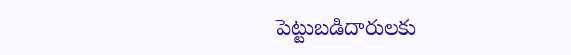పెట్టుబడిదారులకు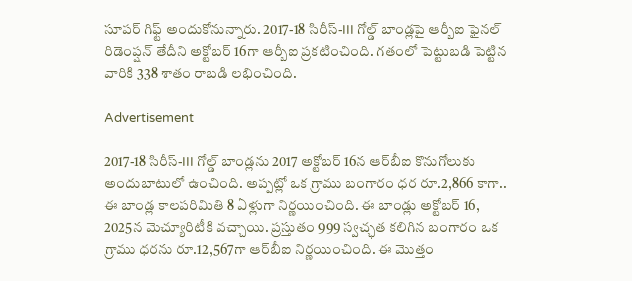సూపర్ గిఫ్ట్ అందుకోనున్నారు. 2017-18 సిరీస్‌-III గోల్డ్‌ బాండ్లపై ఆర్బీఐ ఫైనల్‌ రిడెంప్షన్‌ తేదీని అక్టోబర్ 16గా ఆర్బీఐ ప్రకటించింది. గతంలో పెట్టుబడి పెట్టిన వారికి 338 శాతం రాబడి లభించింది.

Advertisement

2017-18 సిరీస్‌-III గోల్డ్ బాండ్లను 2017 అక్టోబర్‌ 16న ఆర్‌బీఐ కొనుగోలుకు అందుబాటులో ఉంచింది. అప్పట్లో ఒక గ్రాము బంగారం ధర రూ.2,866 కాగా.. ఈ బాండ్ల కాలపరిమితి 8 ఏళ్లుగా నిర్ణయించింది. ఈ బాండ్లు అక్టోబర్ 16, 2025న మెచ్యూరిటీకి వచ్చాయి. ప్రస్తుతం 999 స్వచ్ఛత కలిగిన బంగారం ఒక గ్రాము ధరను రూ.12,567గా ఆర్‌బీఐ నిర్ణయించింది. ఈ మొత్తం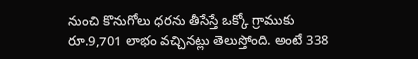నుంచి కొనుగోలు ధరను తీసేస్తే ఒక్కో గ్రాముకు రూ.9,701 లాభం వచ్చినట్లు తెలుస్తోంది. అంటే 338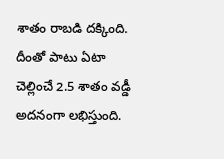శాతం రాబడి దక్కింది. దీంతో పాటు ఏటా చెల్లించే 2.5 శాతం వడ్డీ అదనంగా లభిస్తుంది.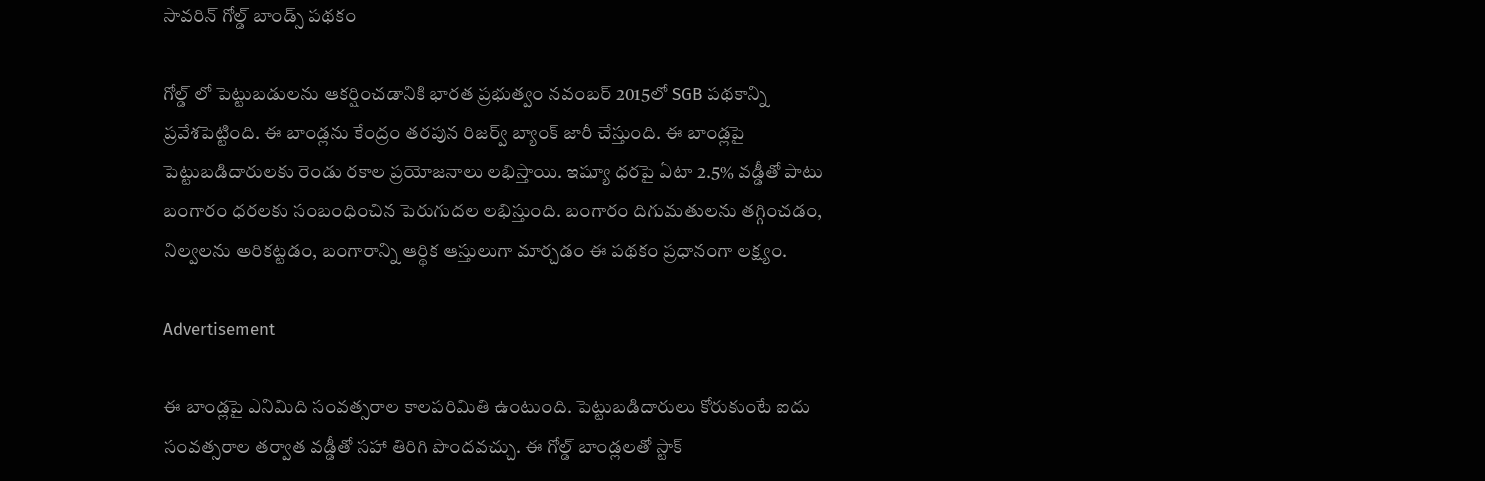సావరిన్ గోల్డ్ బాండ్స్ పథకం

గోల్డ్ లో పెట్టుబడులను ఆకర్షించడానికి భారత ప్రభుత్వం నవంబర్ 2015లో SGB పథకాన్ని ప్రవేశపెట్టింది. ఈ బాండ్లను కేంద్రం తరపున రిజర్వ్ బ్యాంక్ జారీ చేస్తుంది. ఈ బాండ్లపై పెట్టుబడిదారులకు రెండు రకాల ప్రయోజనాలు లభిస్తాయి. ఇష్యూ ధరపై ఏటా 2.5% వడ్డీతో పాటు బంగారం ధరలకు సంబంధించిన పెరుగుదల లభిస్తుంది. బంగారం దిగుమతులను తగ్గించడం, నిల్వలను అరికట్టడం, బంగారాన్ని ఆర్థిక ఆస్తులుగా మార్చడం ఈ పథకం ప్రధానంగా లక్ష్యం.

Advertisement

ఈ బాండ్లపై ఎనిమిది సంవత్సరాల కాలపరిమితి ఉంటుంది. పెట్టుబడిదారులు కోరుకుంటే ఐదు సంవత్సరాల తర్వాత వడ్డీతో సహా తిరిగి పొందవచ్చు. ఈ గోల్డ్ బాండ్లలతో స్టాక్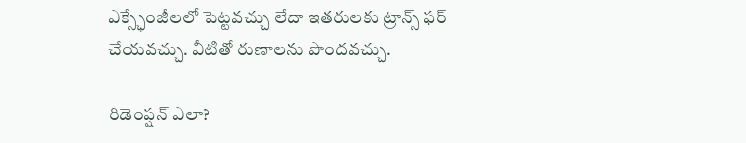ఎక్స్ఛేంజీలలో పెట్టవచ్చు లేదా ఇతరులకు ట్రాన్స్ ఫర్ చేయవచ్చు. వీటితో రుణాలను పొందవచ్చు.

రిడెంప్షన్ ఎలా?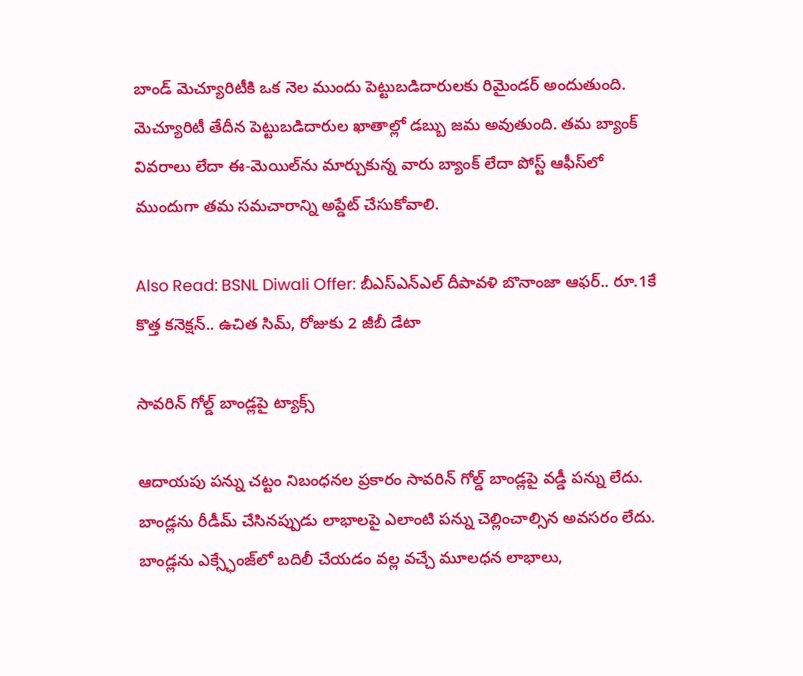బాండ్ మెచ్యూరిటీకి ఒక నెల ముందు పెట్టుబడిదారులకు రిమైండర్ అందుతుంది. మెచ్యూరిటీ తేదీన పెట్టుబడిదారుల ఖాతాల్లో డబ్బు జమ అవుతుంది. తమ బ్యాంక్ వివరాలు లేదా ఈ-మెయిల్‌ను మార్చుకున్న వారు బ్యాంక్ లేదా పోస్ట్ ఆఫీస్‌లో ముందుగా తమ సమచారాన్ని అప్డేట్ చేసుకోవాలి.

Also Read: BSNL Diwali Offer: బీఎస్ఎన్ఎల్ దీపావళి బొనాంజా ఆఫర్.. రూ.1కే కొత్త కనెక్షన్.. ఉచిత సిమ్, రోజుకు 2 జీబీ డేటా

సావరిన్ గోల్డ్ బాండ్లపై ట్యాక్స్

ఆదాయపు పన్ను చట్టం నిబంధనల ప్రకారం సావరిన్ గోల్డ్ బాండ్లపై వడ్డీ పన్ను లేదు. బాండ్లను రీడీమ్ చేసినప్పుడు లాభాలపై ఎలాంటి పన్ను చెల్లించాల్సిన అవసరం లేదు. బాండ్లను ఎక్స్ఛేంజ్‌లో బదిలీ చేయడం వల్ల వచ్చే మూలధన లాభాలు,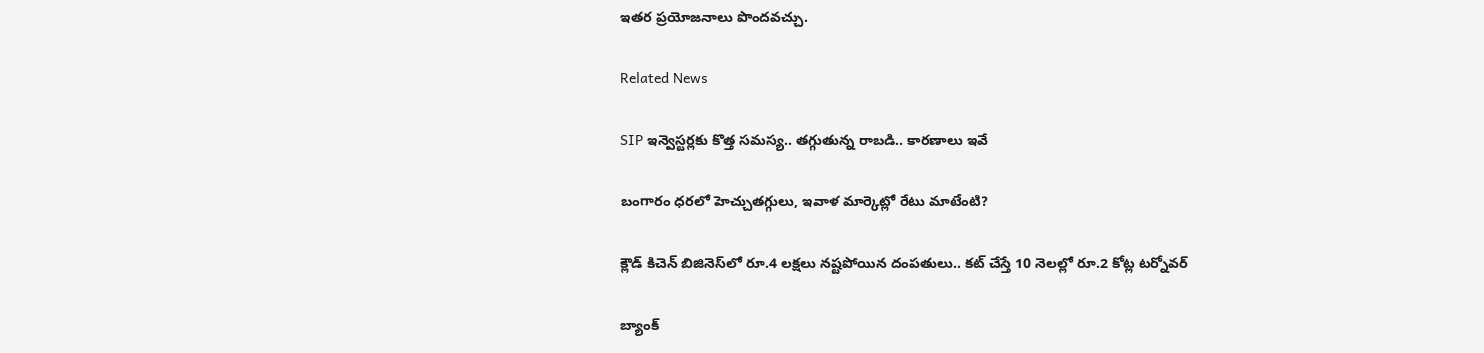ఇతర ప్రయోజనాలు పొందవచ్చు.

Related News

SIP ఇన్వెస్టర్లకు కొత్త సమస్య.. తగ్గుతున్న రాబడి.. కారణాలు ఇవే

బంగారం ధరలో హెచ్చుతగ్గులు, ఇవాళ మార్కెట్లో రేటు మాటేంటి?

క్లౌడ్ కిచెన్ బిజినెస్‌లో రూ.4 లక్షలు నష్టపోయిన దంపతులు.. కట్ చేస్తే 10 నెలల్లో రూ.2 కోట్ల టర్నోవర్

బ్యాంక్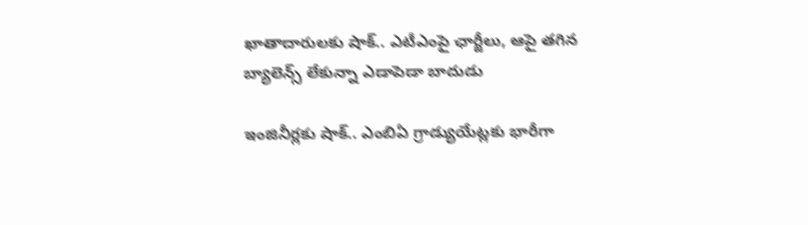ఖాతాదారులకు షాక్.. ఎటీఎంపై ఛార్జీలు, ఆపై తగిన బ్యాలెన్స్ లేకున్నా ఎడాపెడా బాదుడు

ఇంజినీర్లకు షాక్.. ఎంబిఏ గ్రాడ్యుయేట్లకు భారీగా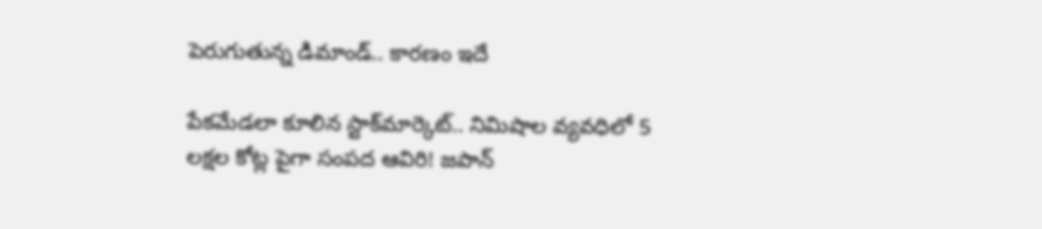పెరుగుతున్న డిమాండ్.. కారణం ఇదే

పేకమేడలా కూలిన స్టాక్‌మార్కెట్‌.. నిమిషాల వ్యవధిలో 5 లక్షల కోట్ల పైగా సంపద ఆవిరి! జపాన్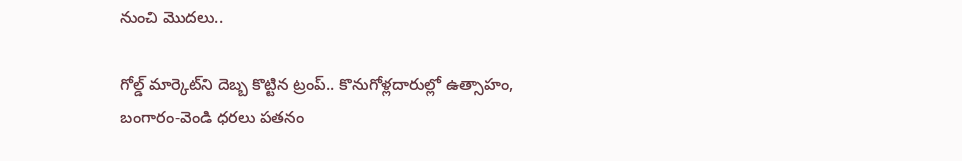నుంచి మొదలు..

గోల్డ్ మార్కెట్‌ని దెబ్బ కొట్టిన ట్రంప్.. కొనుగోళ్లదారుల్లో ఉత్సాహం, బంగారం-వెండి ధరలు పతనం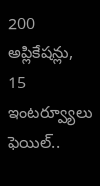200 అప్లికేషన్లు, 15 ఇంటర్వ్యూలు ఫెయిల్..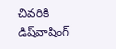చివరికి డిష్‌వాషింగ్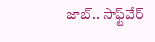జాబ్.. సాఫ్ట్‌వేర్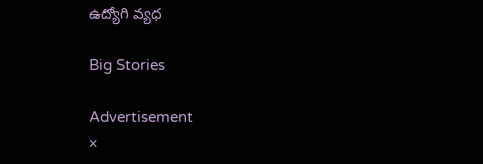ఉద్యోగి వ్యధ

Big Stories

Advertisement
×